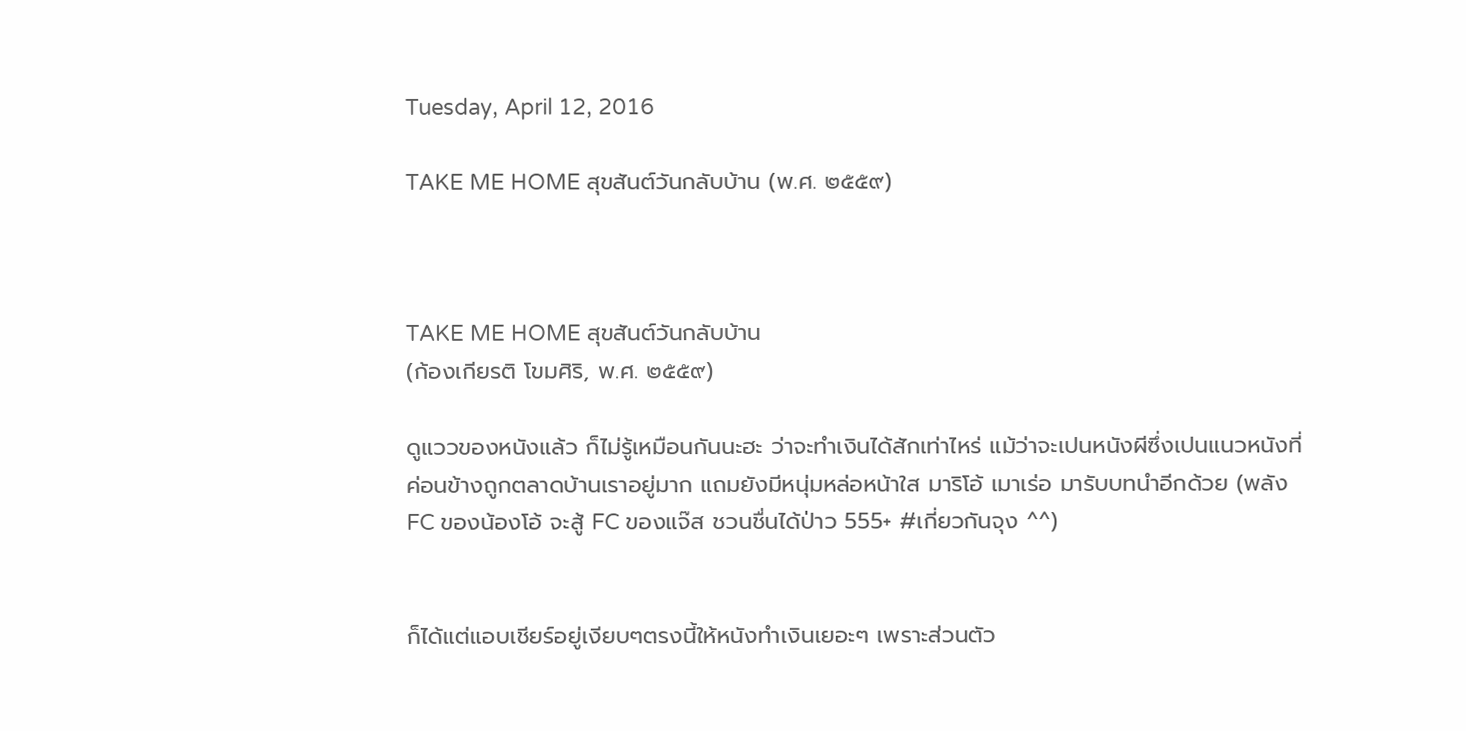Tuesday, April 12, 2016

TAKE ME HOME สุขสันต์วันกลับบ้าน (พ.ศ. ๒๕๕๙)



TAKE ME HOME สุขสันต์วันกลับบ้าน
(ก้องเกียรติ โขมศิริ, พ.ศ. ๒๕๕๙)

ดูแววของหนังแล้ว ก็ไม่รู้เหมือนกันนะฮะ ว่าจะทำเงินได้สักเท่าไหร่ แม้ว่าจะเปนหนังผีซึ่งเปนแนวหนังที่ค่อนข้างถูกตลาดบ้านเราอยู่มาก แถมยังมีหนุ่มหล่อหน้าใส มาริโอ้ เมาเร่อ มารับบทนำอีกด้วย (พลัง FC ของน้องโอ้ จะสู้ FC ของแจ๊ส ชวนชื่นได้ป่าว 555+ #เกี่ยวกันจุง ^^)


ก็ได้แต่แอบเชียร์อยู่เงียบๆตรงนี้ให้หนังทำเงินเยอะๆ เพราะส่วนตัว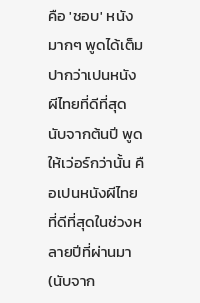คือ 'ชอบ' หนังมากๆ พูดได้เต็มปากว่าเปนหนังผีไทยที่ดีที่สุดนับจากต้นปี พูดให้เว่อร์กว่านั้น คือเปนหนังผีไทยที่ดีที่สุดในช่วงหลายปีที่ผ่านมา (นับจาก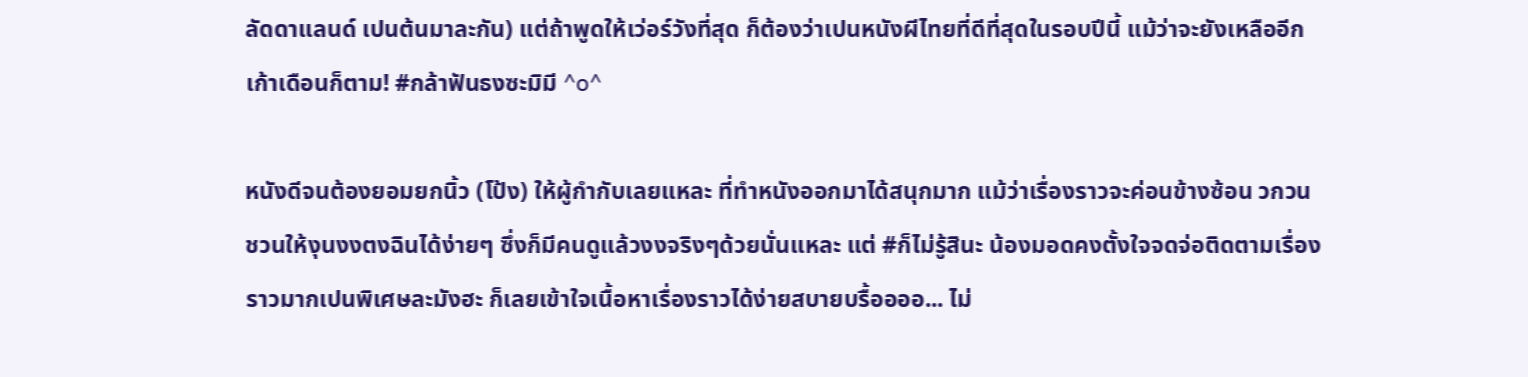ลัดดาแลนด์ เปนต้นมาละกัน) แต่ถ้าพูดให้เว่อร์วังที่สุด ก็ต้องว่าเปนหนังผีไทยที่ดีที่สุดในรอบปีนี้ แม้ว่าจะยังเหลืออีกเก้าเดือนก็ตาม! #กล้าฟันธงซะมิมี ^o^

หนังดีจนต้องยอมยกนิ้ว (โป้ง) ให้ผู้กำกับเลยแหละ ที่ทำหนังออกมาได้สนุกมาก แม้ว่าเรื่องราวจะค่อนข้างซ้อน วกวน ชวนให้งุนงงตงฉินได้ง่ายๆ ซึ่งก็มีคนดูแล้วงงจริงๆด้วยนั่นแหละ แต่ #ก็ไม่รู้สินะ น้องมอดคงตั้งใจจดจ่อติดตามเรื่องราวมากเปนพิเศษละมังฮะ ก็เลยเข้าใจเนื้อหาเรื่องราวได้ง่ายสบายบรื้ออออ... ไม่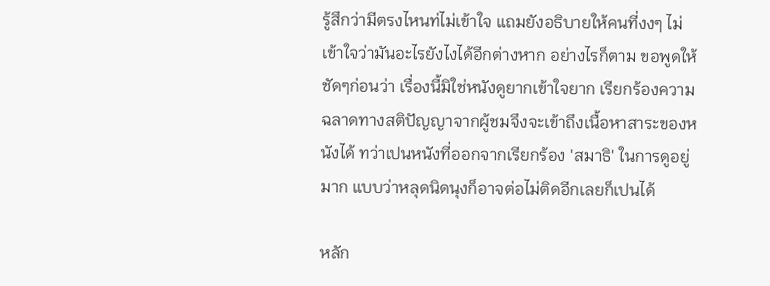รู้สึกว่ามีตรงไหนท่ไม่เข้าใจ แถมยังอธิบายให้คนที่งงๆ ไม่เข้าใจว่ามันอะไรยังไงได้อีกต่างหาก อย่างไรก็ตาม ขอพูดให้ชัดๆก่อนว่า เรื่องนี้มิใช่หนังดูยากเข้าใจยาก เรียกร้องความฉลาดทางสติปัญญาจากผู้ชมจึงจะเข้าถึงเนื้อหาสาระของหนังได้ ทว่าเปนหนังที่ออกจากเรียกร้อง 'สมาธิ' ในการดูอยู่มาก แบบว่าหลุดนิดนุงก็อาจต่อไม่ติดอีกเลยก็เปนได้

หลัก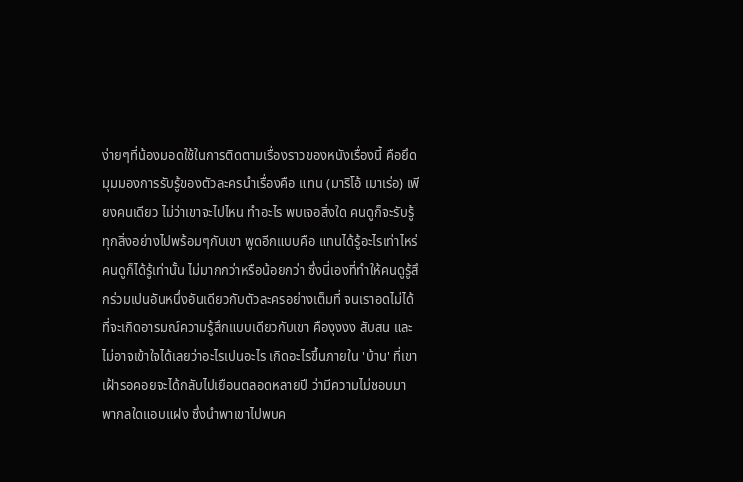ง่ายๆที่น้องมอดใช้ในการติดตามเรื่องราวของหนังเรื่องนี้ คือยึดมุมมองการรับรู้ของตัวละครนำเรื่องคือ แทน (มาริโอ้ เมาเร่อ) เพียงคนเดียว ไม่ว่าเขาจะไปไหน ทำอะไร พบเจอสิ่งใด คนดูก็จะรับรู้ทุกสิ่งอย่างไปพร้อมๆกับเขา พูดอีกแบบคือ แทนได้รู้อะไรเท่าไหร่ คนดูก็ได้รู้เท่านั้น ไม่มากกว่าหรือน้อยกว่า ซึ่งนี่เองที่ทำให้คนดูรู้สึกร่วมเปนอันหนึ่งอันเดียวกับตัวละครอย่างเต็มที่ จนเราอดไม่ได้ที่จะเกิดอารมณ์ความรู้สึกแบบเดียวกับเขา คืองุงงง สับสน และไม่อาจเข้าใจได้เลยว่าอะไรเปนอะไร เกิดอะไรขึ้นภายใน 'บ้าน' ที่เขาเฝ้ารอคอยจะได้กลับไปเยือนตลอดหลายปี ว่ามีความไม่ชอบมาพากลใดแอบแฝง ซึ่งนำพาเขาไปพบค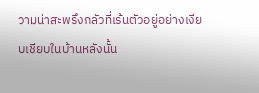วามน่าสะพรึงกลัวที่เร้นตัวอยู่อย่างเงียบเชียบในบ้านหลังนั้น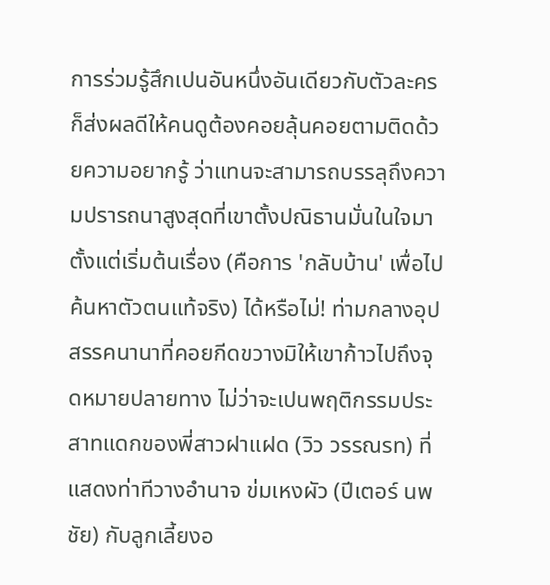การร่วมรู้สึกเปนอันหนึ่งอันเดียวกับตัวละคร ก็ส่งผลดีให้คนดูต้องคอยลุ้นคอยตามติดด้วยความอยากรู้ ว่าแทนจะสามารถบรรลุถึงความปรารถนาสูงสุดที่เขาตั้งปณิธานมั่นในใจมาตั้งแต่เริ่มต้นเรื่อง (คือการ 'กลับบ้าน' เพื่อไปค้นหาตัวตนแท้จริง) ได้หรือไม่! ท่ามกลางอุปสรรคนานาที่คอยกีดขวางมิให้เขาก้าวไปถึงจุดหมายปลายทาง ไม่ว่าจะเปนพฤติกรรมประสาทแดกของพี่สาวฝาแฝด (วิว วรรณรท) ที่แสดงท่าทีวางอำนาจ ข่มเหงผัว (ปีเตอร์ นพชัย) กับลูกเลี้ยงอ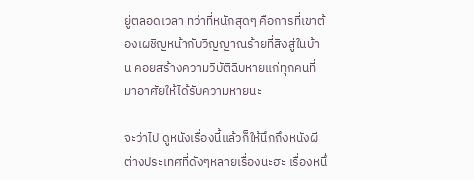ยู่ตลอดเวลา ทว่าที่หนักสุดๆ คือการที่เขาต้องเผชิญหน้ากับวิญญาณร้ายที่สิงสู่ในบ้าน คอยสร้างความวิบัติฉิบหายแก่ทุกคนที่มาอาศัยให้ได้รับความหายนะ

จะว่าไป ดูหนังเรื่องนี้แล้วก็ให้นึกถึงหนังผีต่างประเทศที่ดังๆหลายเรื่องนะฮะ เรื่องหนึ่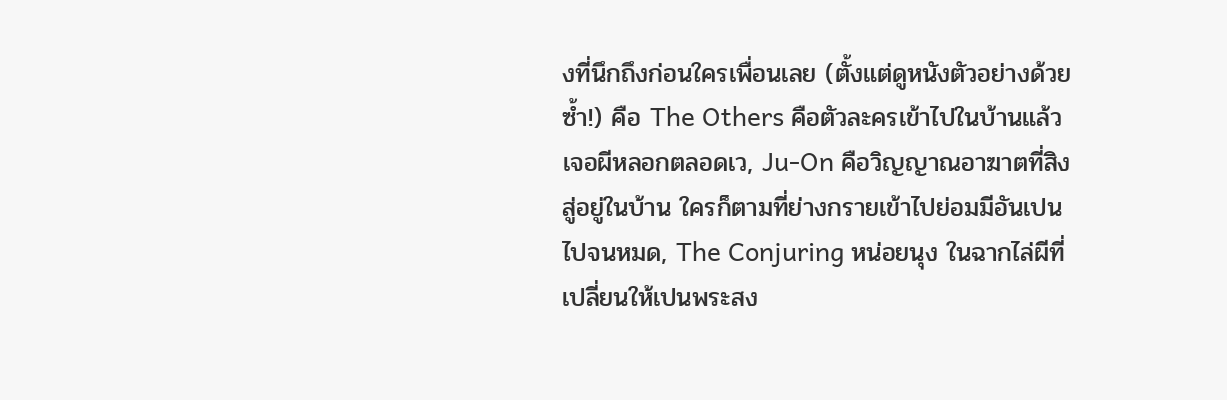งที่นึกถึงก่อนใครเพื่อนเลย (ตั้งแต่ดูหนังตัวอย่างด้วยซ้ำ!) คือ The Others คือตัวละครเข้าไปในบ้านแล้วเจอผีหลอกตลอดเว, Ju-On คือวิญญาณอาฆาตที่สิงสู่อยู่ในบ้าน ใครก็ตามที่ย่างกรายเข้าไปย่อมมีอันเปนไปจนหมด, The Conjuring หน่อยนุง ในฉากไล่ผีที่เปลี่ยนให้เปนพระสง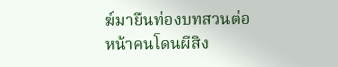ฆ์มายืนท่องบทสวนต่อหน้าคนโดนผีสิง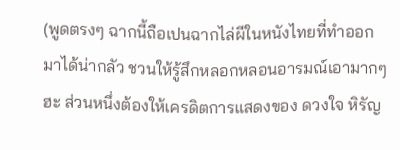(พูดตรงๆ ฉากนี้ถือเปนฉากไล่ผีในหนังไทยที่ทำออกมาได้น่ากลัว ชวนให้รู้สึกหลอกหลอนอารมณ์เอามากๆฮะ ส่วนหนึ่งต้องให้เครดิตการแสดงของ ดวงใจ หิรัญ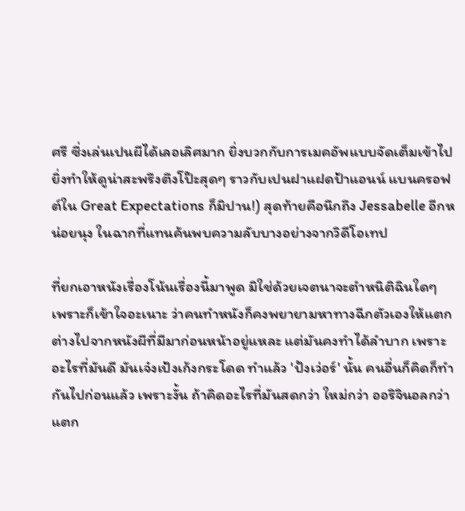ศรี ซึ่งเล่นเปนผีได้เลอเลิศมาก ยิ่งบวกกับการเมคอัพแบบจัดเต็มเข้าไป ยิ่งทำให้ดูน่าสะพรึงตึงโป๊ะสุดๆ ราวกับเปนฝาแฝดป้าแอนน์ แบนครอฟต์ใน Great Expectations ก็มิปาน!) สุดท้ายคือนึกถึง Jessabelle อีกหน่อยนุง ในฉากที่แทนค้นพบความลับบางอย่างจากวิดีโอเทป

ที่ยกเอาหนังเรื่องโน้นเรื่องนี้มาพูด มิใช่ด้วยเจตนาจะตำหนิติฉินใดๆ เพราะก็เข้าใจอะเนาะ ว่าคนทำหนังก็คงพยายามหาทางฉีกตัวเองให้แตกต่างไปจากหนังผีที่มีมาก่อนหน้าอยู่แหละ แต่มันคงทำได้ลำบาก เพราะอะไรที่มันดี มันเจ๋งเป้งเก้งกระโดด ทำแล้ว 'ปังเว่อร์' นั้น คนอื่นก็คิดก็ทำกันไปก่อนแล้ว เพราะงั้น ถ้าคิดอะไรที่มันสดกว่า ใหม่กว่า ออริจินอลกว่า แตก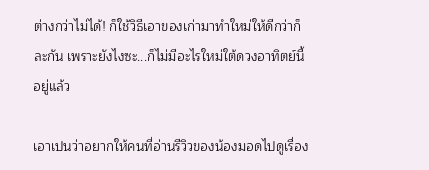ต่างกว่าไม่ได้! ก็ใช้วิธีเอาของเก่ามาทำใหม่ให้ดีกว่าก็ละกัน เพราะยังไงซะ...ก็ไม่มีอะไรใหม่ใต้ดวงอาทิตย์นี้อยู่แล้ว

เอาเปนว่าอยากให้คนที่อ่านรีวิวของน้องมอดไปดูเรื่อง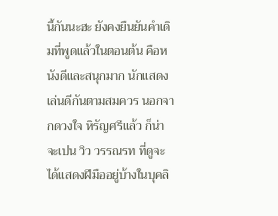นี้กันนะฮะ ยังคงยืนยันคำเดิมที่พูดแล้วในตอนต้น คือหนังดีและสนุกมาก นักแสดงเล่นดีกันตามสมควร นอกจากดวงใจ หิรัญศรีแล้ว ก็น่าจะเปน วิว วรรณรท ที่ดูจะได้แสดงฝีมืออยู่บ้างในบุคลิ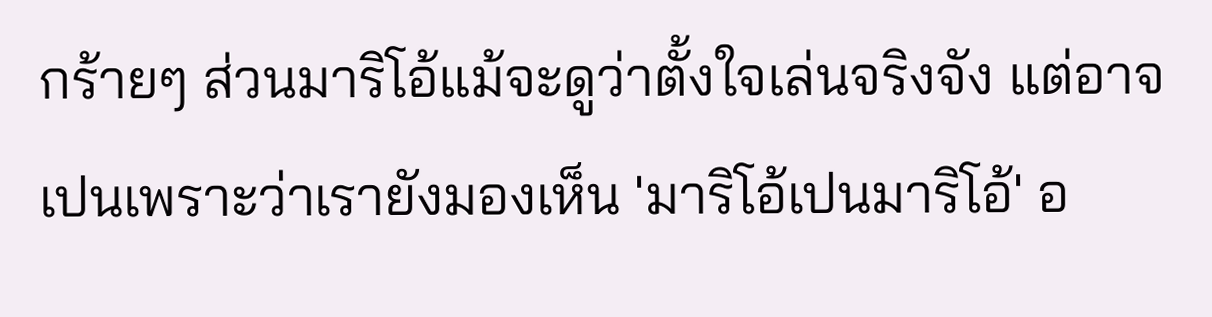กร้ายๆ ส่วนมาริโอ้แม้จะดูว่าตั้งใจเล่นจริงจัง แต่อาจเปนเพราะว่าเรายังมองเห็น 'มาริโอ้เปนมาริโอ้' อ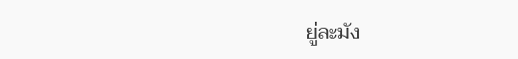ยู่ละมัง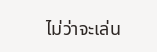ไม่ว่าจะเล่น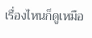เรื่องไหนก็ดูเหมือ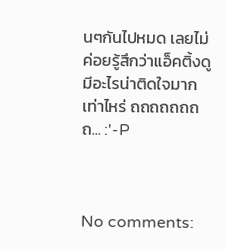นๆกันไปหมด เลยไม่ค่อยรู้สึกว่าแอ็คติ้งดูมีอะไรน่าติดใจมากเท่าไหร่ ถถถถถถถถ... :'-P



No comments: